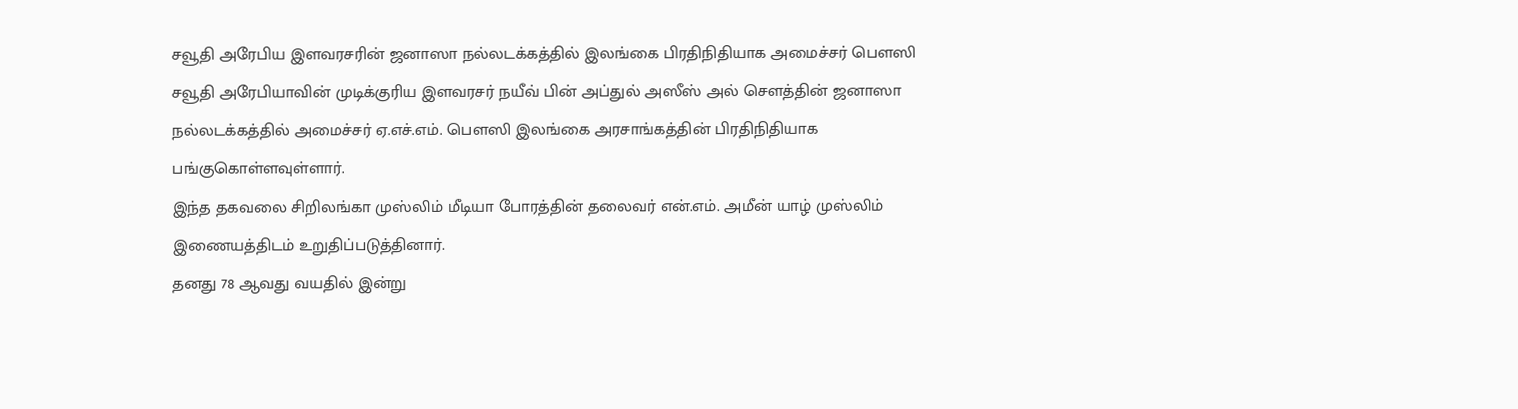சவூதி அரேபிய இளவரசரின் ஜனாஸா நல்லடக்கத்தில் இலங்கை பிரதிநிதியாக அமைச்சர் பௌஸி
சவூதி அரேபியாவின் முடிக்குரிய இளவரசர் நயீவ் பின் அப்துல் அஸீஸ் அல் சௌத்தின் ஜனாஸா நல்லடக்கத்தில் அமைச்சர் ஏ.எச்.எம். பௌஸி இலங்கை அரசாங்கத்தின் பிரதிநிதியாக பங்குகொள்ளவுள்ளார்.
இந்த தகவலை சிறிலங்கா முஸ்லிம் மீடியா போரத்தின் தலைவர் என்.எம். அமீன் யாழ் முஸ்லிம் இணையத்திடம் உறுதிப்படுத்தினார்.
தனது 78 ஆவது வயதில் இன்று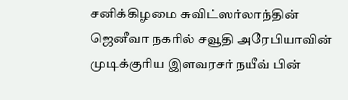சனிக்கிழமை சுவிட்ஸர்லாந்தின் ஜெனீவா நகரில் சவூதி அரேபியாவின் முடிக்குரிய இளவரசர் நயீவ் பின்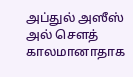அப்துல் அஸீஸ் அல் சௌத் காலமானாதாக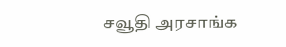சவூதி அரசாங்க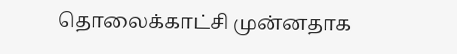தொலைக்காட்சி முன்னதாக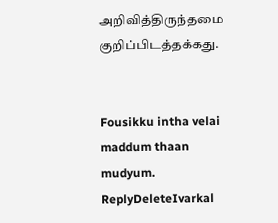அறிவித்திருந்தமை குறிப்பிடத்தக்கது.


Fousikku intha velai maddum thaan mudyum.
ReplyDeleteIvarkal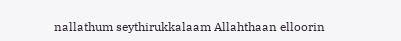nallathum seythirukkalaam Allahthaan elloorin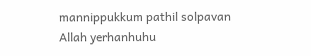mannippukkum pathil solpavan Allah yerhanhuhu